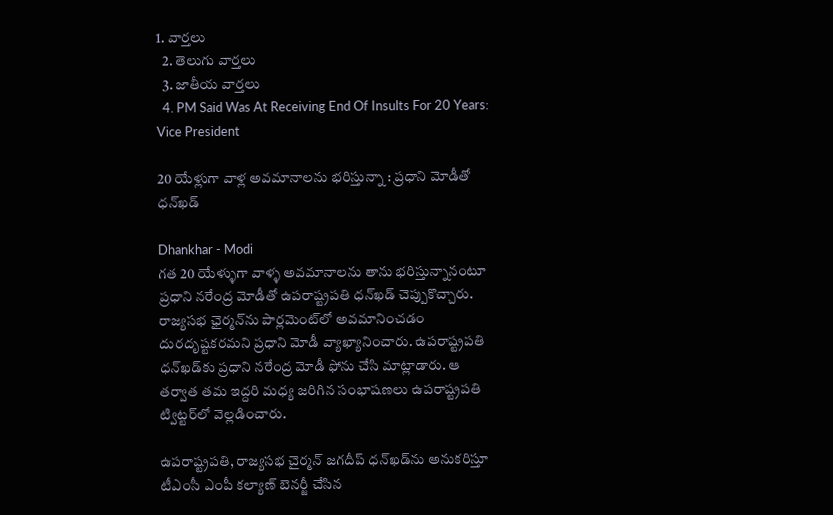1. వార్తలు
  2. తెలుగు వార్తలు
  3. జాతీయ వార్తలు
  4. PM Said Was At Receiving End Of Insults For 20 Years: Vice President

20 యేళ్లుగా వాళ్ల అవమానాలను భరిస్తున్నా : ప్రధాని మోడీతో ధన్‌ఖడ్

Dhankhar - Modi
గత 20 యేళ్ళుగా వాళ్ళ అవమానాలను తాను భరిస్తున్నానంటూ ప్రధాని నరేంద్ర మోడీతో ఉపరాష్ట్రపతి ధన్‌ఖడ్ చెప్పుకొచ్చారు. రాజ్యసభ ఛైర్మన్‌ను పార్లమెంట్‌లో అవమానించడం దురదృష్టకరమని ప్రధాని మోడీ వ్యాఖ్యానించారు. ఉపరాష్ట్రపతి ధన్‌ఖడ్‌కు ప్రధాని నరేంద్ర మోడీ ఫోను చేసి మాట్లాడారు. ఆ తర్వాత తమ ఇద్దరి మధ్య జరిగిన సంభాషణలు ఉపరాష్ట్రపతి ట్విట్టర్‌లో వెల్లడించారు.

ఉపరాష్ట్రపతి, రాజ్యసభ చైర్మన్ జగదీప్ ధన్‌ఖడ్‌ను అనుకరిస్తూ టీఎంసీ ఎంపీ కల్యాణ్ బెనర్జీ చేసిన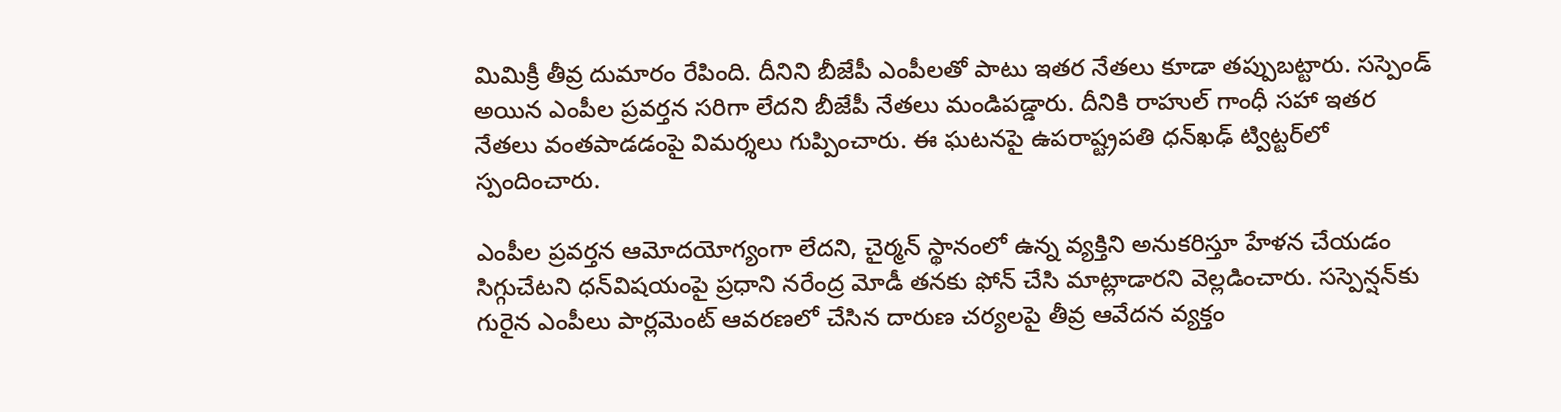మిమిక్రీ తీవ్ర దుమారం రేపింది. దీనిని బీజేపీ ఎంపీలతో పాటు ఇతర నేతలు కూడా తప్పుబట్టారు. సస్పెండ్ అయిన ఎంపీల ప్రవర్తన సరిగా లేదని బీజేపీ నేతలు మండిపడ్డారు. దీనికి రాహుల్ గాంధీ సహా ఇతర నేతలు వంతపాడడంపై విమర్శలు గుప్పించారు. ఈ ఘటనపై ఉపరాష్ట్రపతి ధన్‌ఖఢ్ ట్విట్టర్‌లో స్పందించారు.

ఎంపీల ప్రవర్తన ఆమోదయోగ్యంగా లేదని, చైర్మన్ స్థానంలో ఉన్న వ్యక్తిని అనుకరిస్తూ హేళన చేయడం సిగ్గుచేటని ధన్‌విషయంపై ప్రధాని నరేంద్ర మోడీ తనకు ఫోన్ చేసి మాట్లాడారని వెల్లడించారు. సస్పెన్షన్‌కు గురైన ఎంపీలు పార్లమెంట్ ఆవరణలో చేసిన దారుణ చర్యలపై తీవ్ర ఆవేదన వ్యక్తం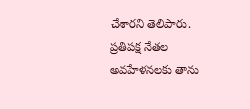చేశారని తెలిపారు. ప్రతిపక్ష నేతల అవహేళనలకు తాను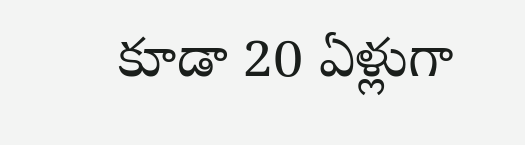కూడా 20 ఏళ్లుగా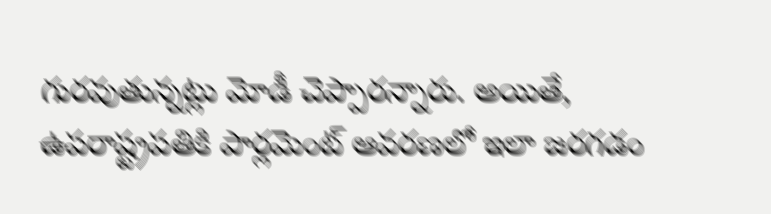గురవుతున్నట్లు మోడీ చెప్పారన్నారు. అయితే, ఉపరాష్ట్రపతికి పార్లమెంట్ ఆవరణలో ఇలా జరగడం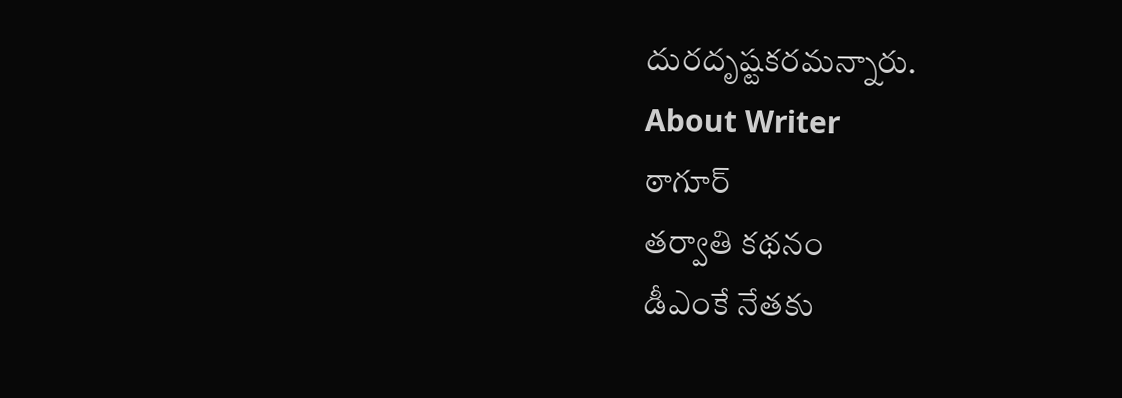దురదృష్టకరమన్నారు.
About Writer
ఠాగూర్
తర్వాతి కథనం
డీఎంకే నేతకు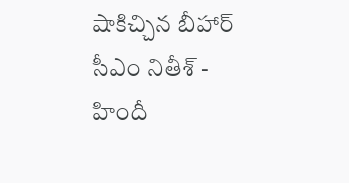షాకిచ్చిన బీహార్ సీఎం నితీశ్ - హిందీ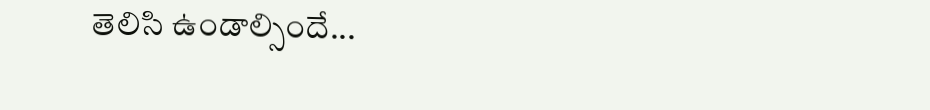తెలిసి ఉండాల్సిందే...